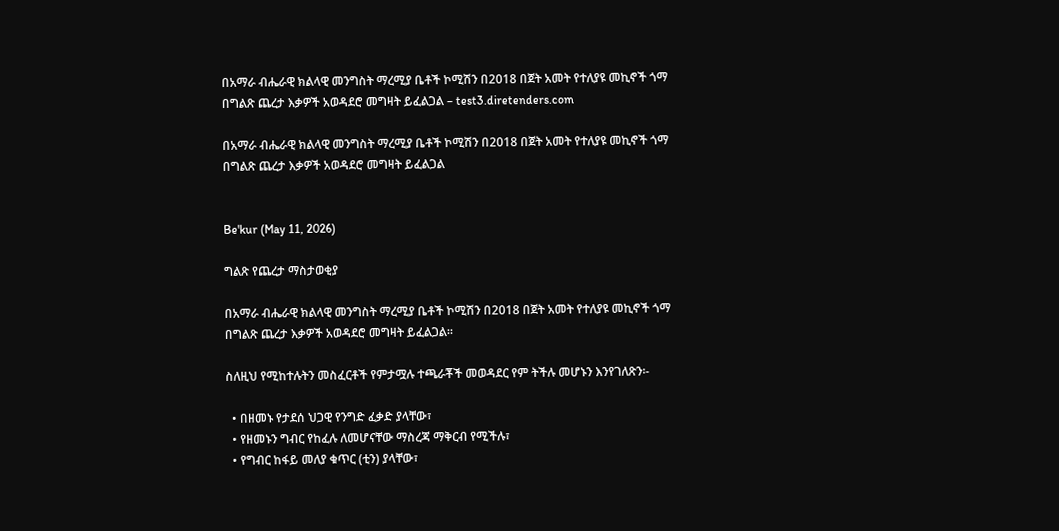በአማራ ብሔራዊ ክልላዊ መንግስት ማረሚያ ቤቶች ኮሚሽን በ2018 በጀት አመት የተለያዩ መኪኖች ጎማ በግልጽ ጨረታ እቃዎች አወዳደሮ መግዛት ይፈልጋል – test3.diretenders.com

በአማራ ብሔራዊ ክልላዊ መንግስት ማረሚያ ቤቶች ኮሚሽን በ2018 በጀት አመት የተለያዩ መኪኖች ጎማ በግልጽ ጨረታ እቃዎች አወዳደሮ መግዛት ይፈልጋል


Be'kur (May 11, 2026)

ግልጽ የጨረታ ማስታወቂያ

በአማራ ብሔራዊ ክልላዊ መንግስት ማረሚያ ቤቶች ኮሚሽን በ2018 በጀት አመት የተለያዩ መኪኖች ጎማ በግልጽ ጨረታ እቃዎች አወዳደሮ መግዛት ይፈልጋል።

ስለዚህ የሚከተሉትን መስፈርቶች የምታሟሉ ተጫራቾች መወዳደር የም ትችሉ መሆኑን እንየገለጽን፡-

  • በዘመኑ የታደሰ ህጋዊ የንግድ ፈቃድ ያላቸው፣
  • የዘመኑን ግብር የከፈሉ ለመሆናቸው ማስረጃ ማቅርብ የሚችሉ፣
  • የግብር ከፋይ መለያ ቁጥር (ቲን) ያላቸው፣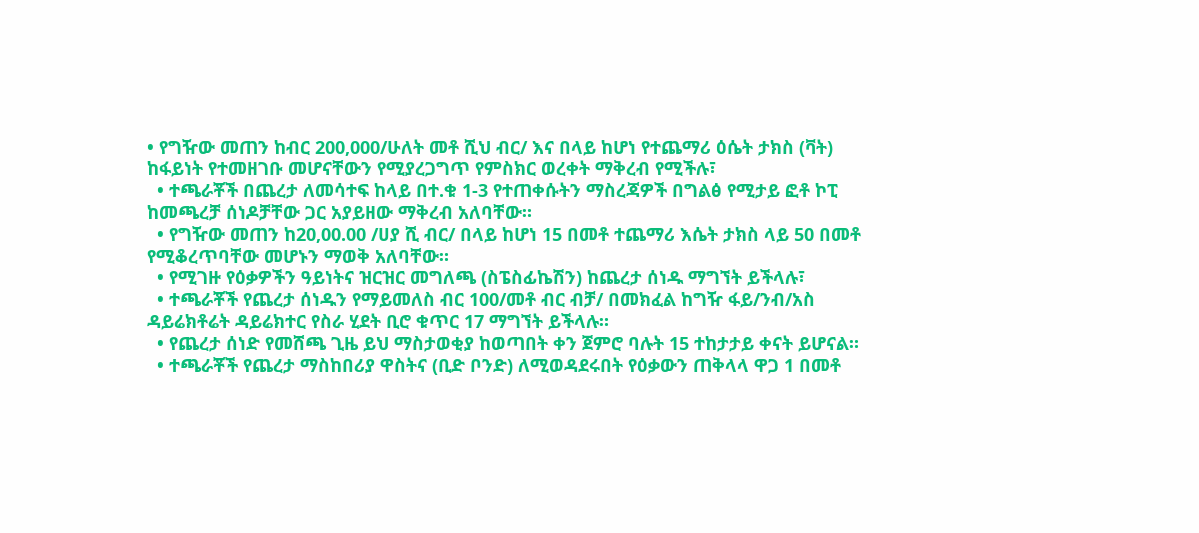• የግዥው መጠን ከብር 200,000/ሁለት መቶ ሺህ ብር/ እና በላይ ከሆነ የተጨማሪ ዕሴት ታክስ (ቫት) ከፋይነት የተመዘገቡ መሆናቸውን የሚያረጋግጥ የምስክር ወረቀት ማቅረብ የሚችሉ፣
  • ተጫራቾች በጨረታ ለመሳተፍ ከላይ በተ.ቁ 1-3 የተጠቀሱትን ማስረጃዎች በግልፅ የሚታይ ፎቶ ኮፒ ከመጫረቻ ሰነዶቻቸው ጋር አያይዘው ማቅረብ አለባቸው።
  • የግዥው መጠን ከ20,00.00 /ሀያ ሺ ብር/ በላይ ከሆነ 15 በመቶ ተጨማሪ እሴት ታክስ ላይ 50 በመቶ የሚቆረጥባቸው መሆኑን ማወቅ አለባቸው።
  • የሚገዙ የዕቃዎችን ዓይነትና ዝርዝር መግለጫ (ስፔስፊኬሽን) ከጨረታ ሰነዱ ማግኘት ይችላሉ፣
  • ተጫራቾች የጨረታ ሰነዱን የማይመለስ ብር 100/መቶ ብር ብቻ/ በመክፈል ከግዥ ፋይ/ንብ/አስ ዳይሬክቶሬት ዳይሬክተር የስራ ሂደት ቢሮ ቁጥር 17 ማግኘት ይችላሉ።
  • የጨረታ ሰነድ የመሸጫ ጊዜ ይህ ማስታወቂያ ከወጣበት ቀን ጀምሮ ባሉት 15 ተከታታይ ቀናት ይሆናል።
  • ተጫራቾች የጨረታ ማስከበሪያ ዋስትና (ቢድ ቦንድ) ለሚወዳደሩበት የዕቃውን ጠቅላላ ዋጋ 1 በመቶ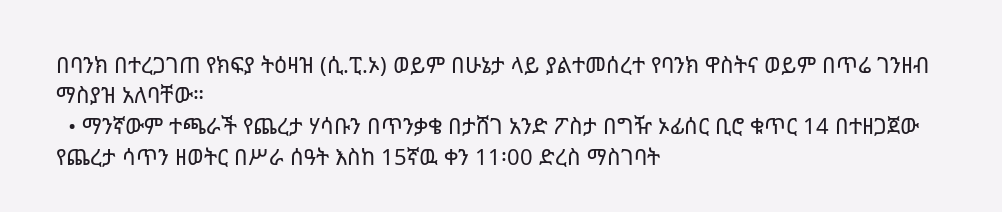በባንክ በተረጋገጠ የክፍያ ትዕዛዝ (ሲ.ፒ.ኦ) ወይም በሁኔታ ላይ ያልተመሰረተ የባንክ ዋስትና ወይም በጥሬ ገንዘብ ማስያዝ አለባቸው።
  • ማንኛውም ተጫራች የጨረታ ሃሳቡን በጥንቃቄ በታሸገ አንድ ፖስታ በግዥ ኦፊሰር ቢሮ ቁጥር 14 በተዘጋጀው የጨረታ ሳጥን ዘወትር በሥራ ሰዓት እስከ 15ኛዉ ቀን 11፡00 ድረስ ማስገባት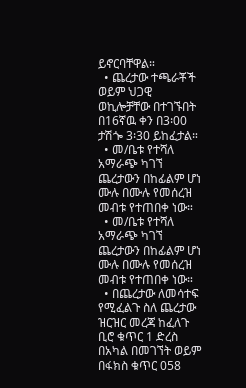ይኖርባቸዋል።
  • ጨረታው ተጫራቾች ወይም ህጋዊ ወኪሎቻቸው በተገኙበት በ16ኛዉ ቀን በ3፡00 ታሽጐ 3፡30 ይከፈታል።
  • መ/ቤቱ የተሻለ አማራጭ ካገኘ ጨረታውን በከፊልም ሆነ ሙሉ በሙሉ የመሰረዝ መብቱ የተጠበቀ ነው።
  • መ/ቤቱ የተሻለ አማራጭ ካገኘ ጨረታውን በከፊልም ሆነ ሙሉ በሙሉ የመሰረዝ መብቱ የተጠበቀ ነው።
  • በጨረታው ለመሳተፍ የሚፈልጉ ስለ ጨረታው ዝርዝር መረጃ ከፈለጉ ቢሮ ቁጥር 1 ድረስ በአካል በመገኘት ወይም በፋክስ ቁጥር 058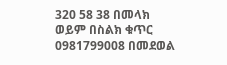320 58 38 በመላክ ወይም በስልክ ቁጥር 0981799008 በመደወል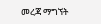መረጃ ማግኘት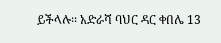ይችላሉ፡፡ አድራሻ ባህር ዳር ቀበሌ 13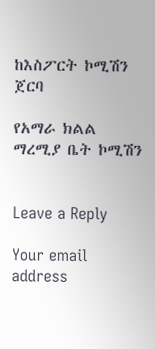ከእስፖርት ኮሚሽን ጀርባ

የአማራ ክልል ማረሚያ ቤት ኮሚሽን


Leave a Reply

Your email address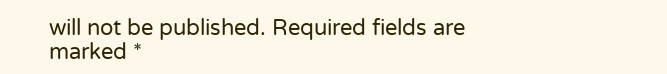will not be published. Required fields are marked *